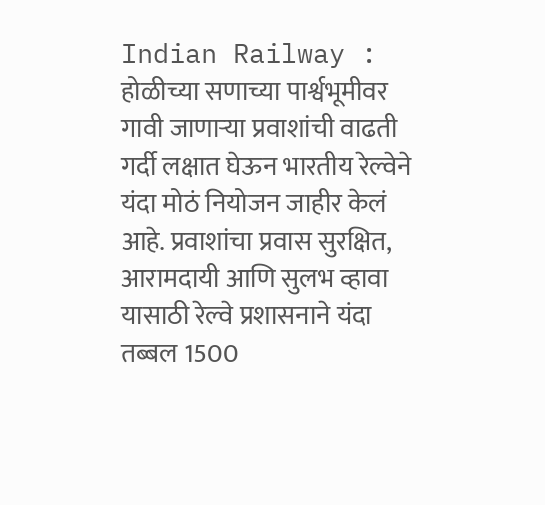Indian Railway : होळीच्या सणाच्या पार्श्वभूमीवर गावी जाणाऱ्या प्रवाशांची वाढती गर्दी लक्षात घेऊन भारतीय रेल्वेने यंदा मोठं नियोजन जाहीर केलं आहे. प्रवाशांचा प्रवास सुरक्षित, आरामदायी आणि सुलभ व्हावा यासाठी रेल्वे प्रशासनाने यंदा तब्बल 1500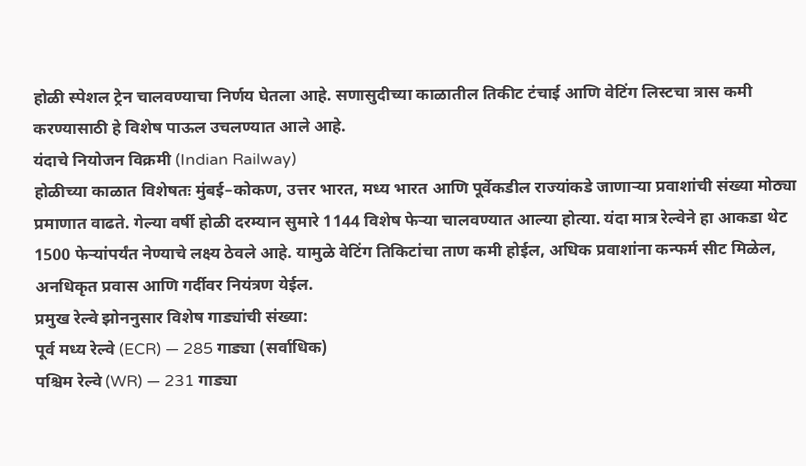होळी स्पेशल ट्रेन चालवण्याचा निर्णय घेतला आहे. सणासुदीच्या काळातील तिकीट टंचाई आणि वेटिंग लिस्टचा त्रास कमी करण्यासाठी हे विशेष पाऊल उचलण्यात आले आहे.
यंदाचे नियोजन विक्रमी (Indian Railway)
होळीच्या काळात विशेषतः मुंबई–कोकण, उत्तर भारत, मध्य भारत आणि पूर्वेकडील राज्यांकडे जाणाऱ्या प्रवाशांची संख्या मोठ्या प्रमाणात वाढते. गेल्या वर्षी होळी दरम्यान सुमारे 1144 विशेष फेऱ्या चालवण्यात आल्या होत्या. यंदा मात्र रेल्वेने हा आकडा थेट 1500 फेऱ्यांपर्यंत नेण्याचे लक्ष्य ठेवले आहे. यामुळे वेटिंग तिकिटांचा ताण कमी होईल, अधिक प्रवाशांना कन्फर्म सीट मिळेल, अनधिकृत प्रवास आणि गर्दीवर नियंत्रण येईल.
प्रमुख रेल्वे झोननुसार विशेष गाड्यांची संख्या:
पूर्व मध्य रेल्वे (ECR) — 285 गाड्या (सर्वाधिक)
पश्चिम रेल्वे (WR) — 231 गाड्या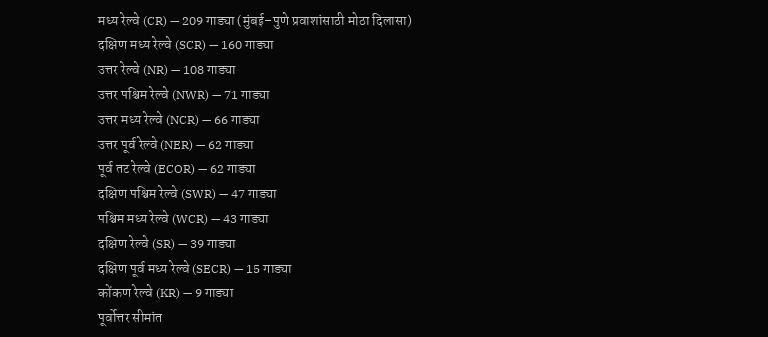मध्य रेल्वे (CR) — 209 गाड्या (मुंबई–पुणे प्रवाशांसाठी मोठा दिलासा)
दक्षिण मध्य रेल्वे (SCR) — 160 गाड्या
उत्तर रेल्वे (NR) — 108 गाड्या
उत्तर पश्चिम रेल्वे (NWR) — 71 गाड्या
उत्तर मध्य रेल्वे (NCR) — 66 गाड्या
उत्तर पूर्व रेल्वे (NER) — 62 गाड्या
पूर्व तट रेल्वे (ECOR) — 62 गाड्या
दक्षिण पश्चिम रेल्वे (SWR) — 47 गाड्या
पश्चिम मध्य रेल्वे (WCR) — 43 गाड्या
दक्षिण रेल्वे (SR) — 39 गाड्या
दक्षिण पूर्व मध्य रेल्वे (SECR) — 15 गाड्या
कोंकण रेल्वे (KR) — 9 गाड्या
पूर्वोत्तर सीमांत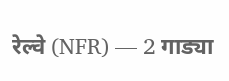रेल्वे (NFR) — 2 गाड्या